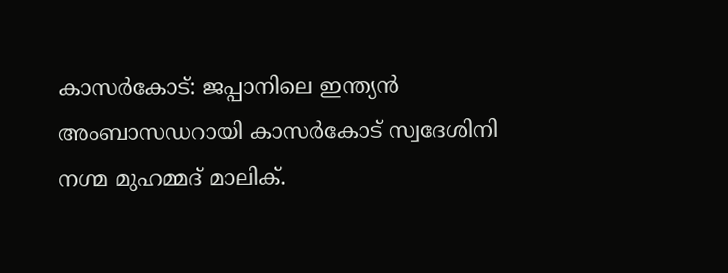കാസർകോട്: ജപ്പാനിലെ ഇന്ത്യൻ അംബാസഡറായി കാസർകോട് സ്വദേശിനി നഗ്മ മുഹമ്മദ് മാലിക്.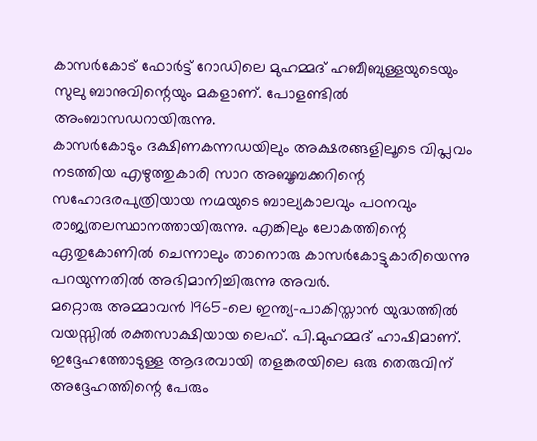കാസർകോട് ഫോർട്ട് റോഡിലെ മുഹമ്മദ് ഹബീബുള്ളയുടെയും സുലു ബാനുവിന്റെയും മകളാണ്. പോളണ്ടിൽ അംബാസഡറായിരുന്നു.
കാസർകോടും ദക്ഷിണകന്നഡയിലും അക്ഷരങ്ങളിലൂടെ വിപ്ലവം നടത്തിയ എഴുത്തുകാരി സാറ അബൂബക്കറിന്റെ സഹോദരപുത്രിയായ നഗ്മയുടെ ബാല്യകാലവും പഠനവും രാജ്യതലസ്ഥാനത്തായിരുന്നു. എങ്കിലും ലോകത്തിന്റെ ഏതുകോണിൽ ചെന്നാലും താനൊരു കാസർകോട്ടുകാരിയെന്നു പറയുന്നതിൽ അഭിമാനിച്ചിരുന്നു അവർ.
മറ്റൊരു അമ്മാവൻ 1965-ലെ ഇന്ത്യ-പാകിസ്താൻ യുദ്ധത്തിൽ വയസ്സിൽ രക്തസാക്ഷിയായ ലെഫ്. പി.മുഹമ്മദ് ഹാഷിമാണ്. ഇദ്ദേഹത്തോടുള്ള ആദരവായി തളങ്കരയിലെ ഒരു തെരുവിന് അദ്ദേഹത്തിന്റെ പേരും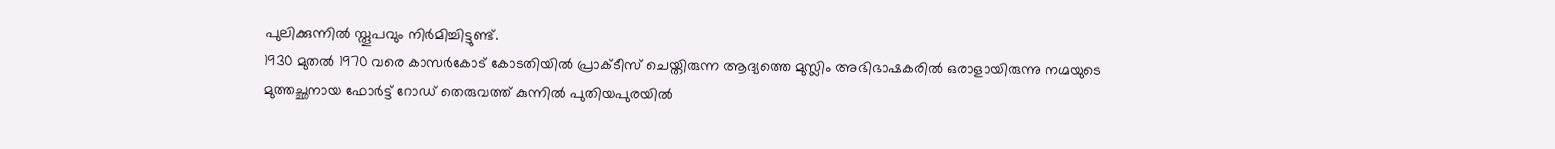പുലിക്കുന്നിൽ സ്തൂപവും നിർമിച്ചിട്ടുണ്ട്.
1930 മുതൽ 1970 വരെ കാസർകോട് കോടതിയിൽ പ്രാക്ടീസ് ചെയ്തിരുന്ന ആദ്യത്തെ മുസ്ലിം അഭിഭാഷകരിൽ ഒരാളായിരുന്നു നഗ്മയുടെ മുത്തച്ഛനായ ഫോർട്ട് റോഡ് തെരുവത്ത് കുന്നിൽ പുതിയപുരയിൽ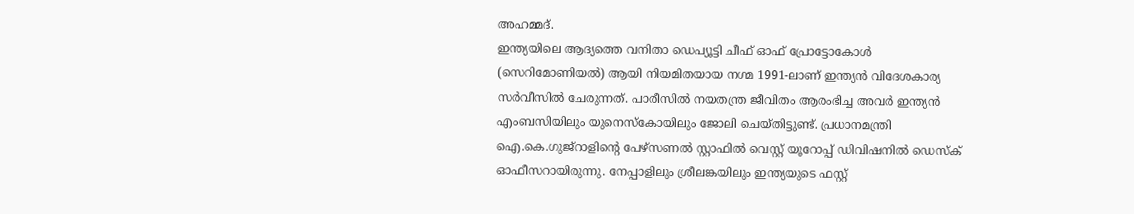അഹമ്മദ്.
ഇന്ത്യയിലെ ആദ്യത്തെ വനിതാ ഡെപ്യൂട്ടി ചീഫ് ഓഫ് പ്രോട്ടോകോൾ (സെറിമോണിയൽ) ആയി നിയമിതയായ നഗ്മ 1991-ലാണ് ഇന്ത്യൻ വിദേശകാര്യ സർവീസിൽ ചേരുന്നത്. പാരീസിൽ നയതന്ത്ര ജീവിതം ആരംഭിച്ച അവർ ഇന്ത്യൻ എംബസിയിലും യുനെസ്കോയിലും ജോലി ചെയ്തിട്ടുണ്ട്. പ്രധാനമന്ത്രി ഐ.കെ.ഗുജ്റാളിന്റെ പേഴ്സണൽ സ്റ്റാഫിൽ വെസ്റ്റ് യൂറോപ്പ് ഡിവിഷനിൽ ഡെസ്ക് ഓഫീസറായിരുന്നു. നേപ്പാളിലും ശ്രീലങ്കയിലും ഇന്ത്യയുടെ ഫസ്റ്റ്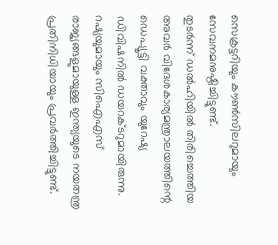സെക്രട്ടറിയും കൗൺസിലറുമായും സേവനമനുഷ്ഠിച്ചിട്ടുണ്ട്.
തുടർന്ന് ഡൽഹിയിൽ തിരിച്ചെത്തിയ അവർ വിദേശകാര്യമന്ത്രാലയത്തിന്റെ ഡെപ്യൂട്ടി വക്താവും യുറേഷ്യ ഡിവിഷനിൽ ഡയറക്ടറുമായിരുന്നു.
റഷ്യയുമായും സിഐഎസ് രാജ്യങ്ങളുമായുള്ള ഇന്ത്യയുടെ നയതന്ത്ര പ്രതിനിധിയായും പ്രവർത്തിച്ചിട്ടുണ്ട്.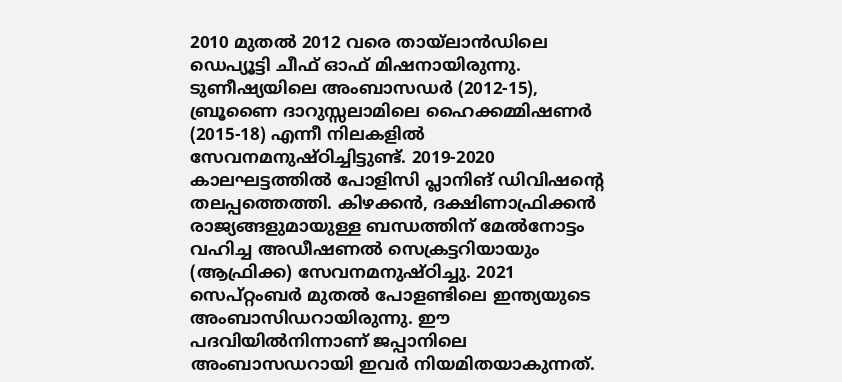2010 മുതൽ 2012 വരെ തായ്ലാൻഡിലെ ഡെപ്യൂട്ടി ചീഫ് ഓഫ് മിഷനായിരുന്നു.
ടുണീഷ്യയിലെ അംബാസഡർ (2012-15), ബ്രൂണൈ ദാറുസ്സലാമിലെ ഹൈക്കമ്മിഷണർ (2015-18) എന്നീ നിലകളിൽ സേവനമനുഷ്ഠിച്ചിട്ടുണ്ട്. 2019-2020 കാലഘട്ടത്തിൽ പോളിസി പ്ലാനിങ് ഡിവിഷന്റെ തലപ്പത്തെത്തി. കിഴക്കൻ, ദക്ഷിണാഫ്രിക്കൻ രാജ്യങ്ങളുമായുള്ള ബന്ധത്തിന് മേൽനോട്ടം വഹിച്ച അഡീഷണൽ സെക്രട്ടറിയായും (ആഫ്രിക്ക) സേവനമനുഷ്ഠിച്ചു. 2021 സെപ്റ്റംബർ മുതൽ പോളണ്ടിലെ ഇന്ത്യയുടെ അംബാസിഡറായിരുന്നു. ഈ പദവിയിൽനിന്നാണ് ജപ്പാനിലെ അംബാസഡറായി ഇവർ നിയമിതയാകുന്നത്.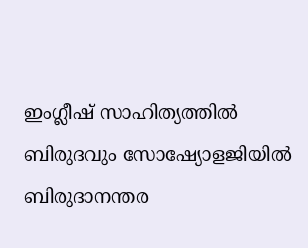ഇംഗ്ലീഷ് സാഹിത്യത്തിൽ ബിരുദവും സോഷ്യോളജിയിൽ ബിരുദാനന്തര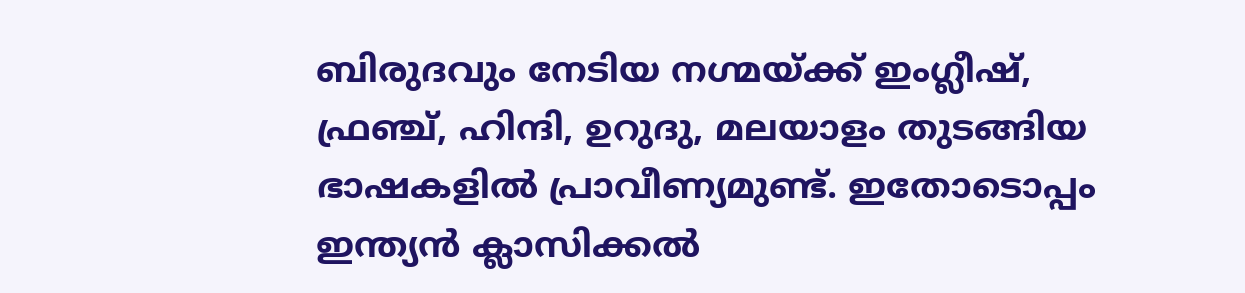ബിരുദവും നേടിയ നഗ്മയ്ക്ക് ഇംഗ്ലീഷ്, ഫ്രഞ്ച്, ഹിന്ദി, ഉറുദു, മലയാളം തുടങ്ങിയ ഭാഷകളിൽ പ്രാവീണ്യമുണ്ട്. ഇതോടൊപ്പം ഇന്ത്യൻ ക്ലാസിക്കൽ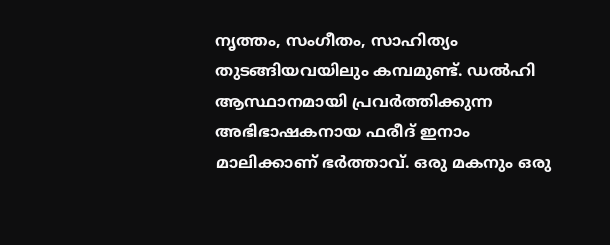നൃത്തം, സംഗീതം, സാഹിത്യം തുടങ്ങിയവയിലും കമ്പമുണ്ട്. ഡൽഹി ആസ്ഥാനമായി പ്രവർത്തിക്കുന്ന അഭിഭാഷകനായ ഫരീദ് ഇനാം മാലിക്കാണ് ഭർത്താവ്. ഒരു മകനും ഒരു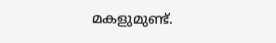മകളുമുണ്ട്.